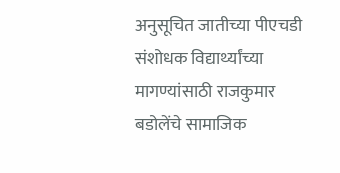अनुसूचित जातीच्या पीएचडी संशोधक विद्यार्थ्यांच्या मागण्यांसाठी राजकुमार बडोलेंचे सामाजिक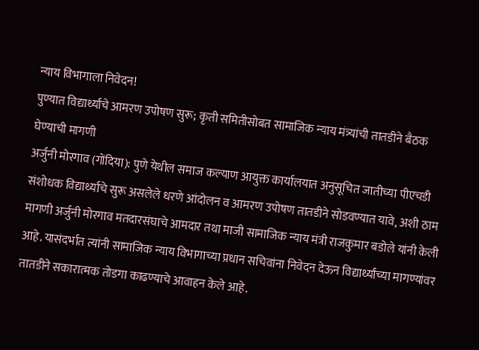न्याय विभागाला निवेदन!
पुण्यात विद्यार्थ्यांचे आमरण उपोषण सुरू; कृती समितीसोबत सामाजिक न्याय मंत्र्यांची तातडीने बैठक घेण्याची मागणी
अर्जुनी मोरगाव (गोंदिया): पुणे येथील समाज कल्याण आयुक्त कार्यालयात अनुसूचित जातीच्या पीएचडी संशोधक विद्यार्थ्यांचे सुरू असलेले धरणे आंदोलन व आमरण उपोषण तातडीने सोडवण्यात यावे, अशी ठाम मागणी अर्जुनी मोरगाव मतदारसंघाचे आमदार तथा माजी सामाजिक न्याय मंत्री राजकुमार बडोले यांनी केली आहे. यासंदर्भात त्यांनी सामाजिक न्याय विभागाच्या प्रधान सचिवांना निवेदन देऊन विद्यार्थ्यांच्या मागण्यांवर तातडीने सकारात्मक तोडगा काढण्याचे आवाहन केले आहे.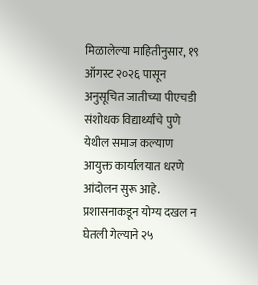मिळालेल्या माहितीनुसार, १९ ऑगस्ट २०२६ पासून अनुसूचित जातीच्या पीएचडी संशोधक विद्यार्थ्यांचे पुणे येथील समाज कल्याण आयुक्त कार्यालयात धरणे आंदोलन सुरू आहे. प्रशासनाकडून योग्य दखल न घेतली गेल्याने २५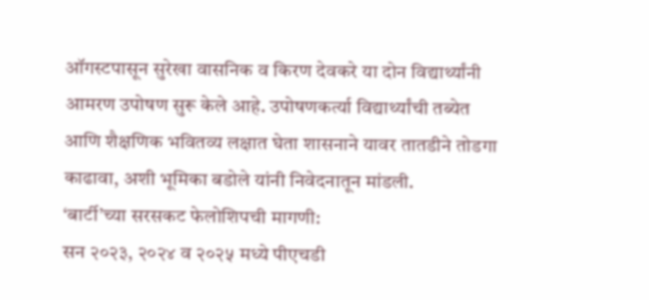ऑगस्टपासून सुरेखा वासनिक व किरण देवकरे या दोन विद्यार्थ्यांनी आमरण उपोषण सुरू केले आहे. उपोषणकर्त्या विद्यार्थ्यांची तब्येत आणि शैक्षणिक भवितव्य लक्षात घेता शासनाने यावर तातडीने तोडगा काढावा, अशी भूमिका बडोले यांनी निवेदनातून मांडली.
‘बार्टी’च्या सरसकट फेलोशिपची मागणी:
सन २०२३, २०२४ व २०२५ मध्ये पीएचडी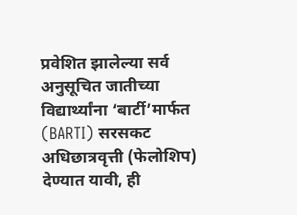प्रवेशित झालेल्या सर्व अनुसूचित जातीच्या विद्यार्थ्यांना ‘बार्टी’मार्फत (BARTI) सरसकट अधिछात्रवृत्ती (फेलोशिप) देण्यात यावी, ही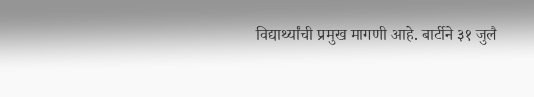विद्यार्थ्यांची प्रमुख मागणी आहे. बार्टीने ३१ जुलै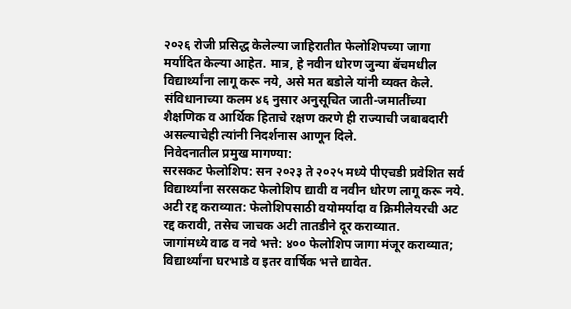२०२६ रोजी प्रसिद्ध केलेल्या जाहिरातीत फेलोशिपच्या जागा मर्यादित केल्या आहेत. मात्र, हे नवीन धोरण जुन्या बॅचमधील विद्यार्थ्यांना लागू करू नये, असे मत बडोले यांनी व्यक्त केले. संविधानाच्या कलम ४६ नुसार अनुसूचित जाती-जमातींच्या शैक्षणिक व आर्थिक हिताचे रक्षण करणे ही राज्याची जबाबदारी असल्याचेही त्यांनी निदर्शनास आणून दिले.
निवेदनातील प्रमुख मागण्या:
सरसकट फेलोशिप: सन २०२३ ते २०२५ मध्ये पीएचडी प्रवेशित सर्व विद्यार्थ्यांना सरसकट फेलोशिप द्यावी व नवीन धोरण लागू करू नये.
अटी रद्द कराव्यात: फेलोशिपसाठी वयोमर्यादा व क्रिमीलेयरची अट रद्द करावी, तसेच जाचक अटी तातडीने दूर कराव्यात.
जागांमध्ये वाढ व नवे भत्ते: ४०० फेलोशिप जागा मंजूर कराव्यात; विद्यार्थ्यांना घरभाडे व इतर वार्षिक भत्ते द्यावेत.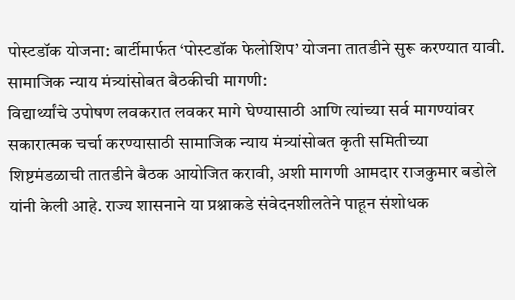पोस्टडॉक योजना: बार्टीमार्फत ‘पोस्टडॉक फेलोशिप’ योजना तातडीने सुरू करण्यात यावी.
सामाजिक न्याय मंत्र्यांसोबत बैठकीची मागणी:
विद्यार्थ्यांचे उपोषण लवकरात लवकर मागे घेण्यासाठी आणि त्यांच्या सर्व मागण्यांवर सकारात्मक चर्चा करण्यासाठी सामाजिक न्याय मंत्र्यांसोबत कृती समितीच्या शिष्टमंडळाची तातडीने बैठक आयोजित करावी, अशी मागणी आमदार राजकुमार बडोले यांनी केली आहे. राज्य शासनाने या प्रश्नाकडे संवेदनशीलतेने पाहून संशोधक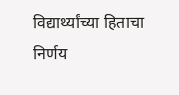विद्यार्थ्यांच्या हिताचा निर्णय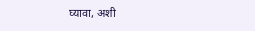घ्यावा, अशी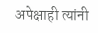अपेक्षाही त्यांनी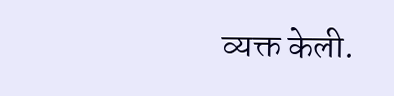व्यक्त केली.